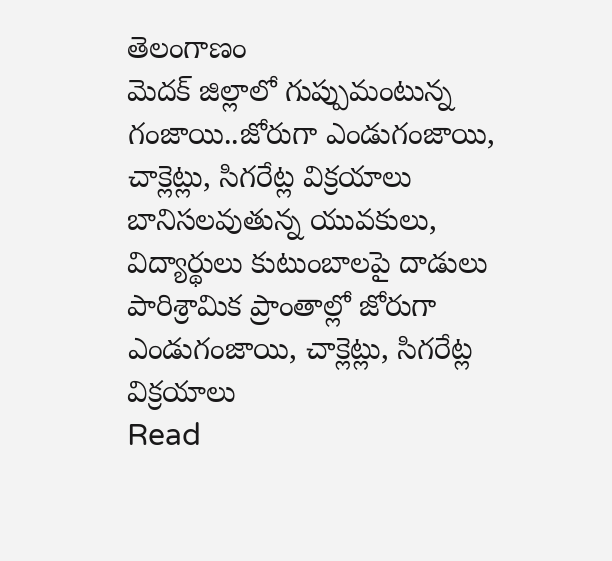తెలంగాణం
మెదక్ జిల్లాలో గుప్పుమంటున్న గంజాయి..జోరుగా ఎండుగంజాయి, చాక్లెట్లు, సిగరేట్ల విక్రయాలు
బానిసలవుతున్న యువకులు, విద్యార్థులు కుటుంబాలపై దాడులు పారిశ్రామిక ప్రాంతాల్లో జోరుగా ఎండుగంజాయి, చాక్లెట్లు, సిగరేట్ల విక్రయాలు
Read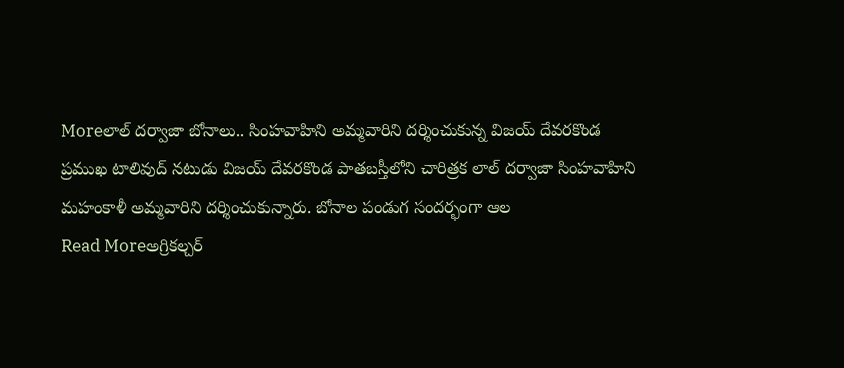Moreలాల్ దర్వాజా బోనాలు.. సింహవాహిని అమ్మవారిని దర్శించుకున్న విజయ్ దేవరకొండ
ప్రముఖ టాలివుద్ నటుడు విజయ్ దేవరకొండ పాతబస్తీలోని చారిత్రక లాల్ దర్వాజా సింహవాహిని మహంకాళీ అమ్మవారిని దర్శించుకున్నారు. బోనాల పండుగ సందర్భంగా ఆల
Read Moreఅగ్రికల్చర్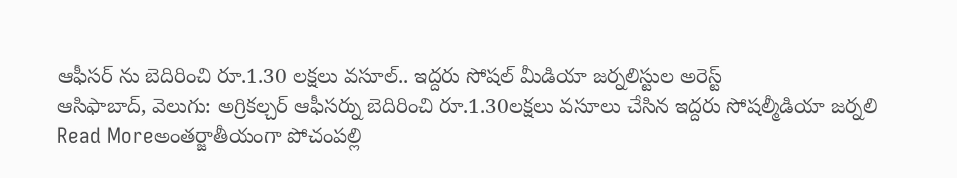ఆఫీసర్ ను బెదిరించి రూ.1.30 లక్షలు వసూల్.. ఇద్దరు సోషల్ మీడియా జర్నలిస్టుల అరెస్ట్
ఆసిఫాబాద్, వెలుగు: అగ్రికల్చర్ ఆఫీసర్ను బెదిరించి రూ.1.30లక్షలు వసూలు చేసిన ఇద్దరు సోషల్మీడియా జర్నలి
Read Moreఅంతర్జాతీయంగా పోచంపల్లి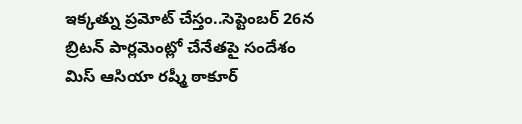ఇక్కత్ను ప్రమోట్ చేస్తం..సెప్టెంబర్ 26న బ్రిటన్ పార్లమెంట్లో చేనేతపై సందేశం
మిస్ ఆసియా రష్మీ ఠాకూర్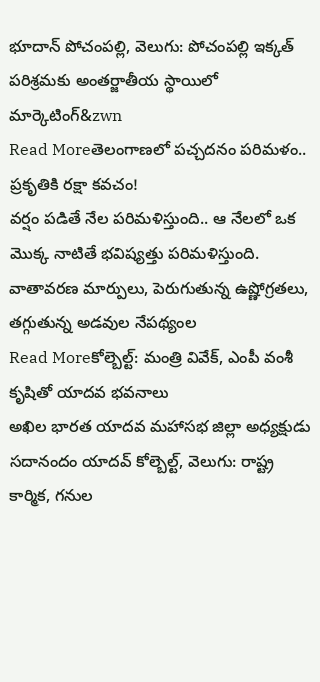భూదాన్ పోచంపల్లి, వెలుగు: పోచంపల్లి ఇక్కత్ పరిశ్రమకు అంతర్జాతీయ స్థాయిలో మార్కెటింగ్&zwn
Read Moreతెలంగాణలో పచ్చదనం పరిమళం.. ప్రకృతికి రక్షా కవచం!
వర్షం పడితే నేల పరిమళిస్తుంది.. ఆ నేలలో ఒక మొక్క నాటితే భవిష్యత్తు పరిమళిస్తుంది. వాతావరణ మార్పులు, పెరుగుతున్న ఉష్ణోగ్రతలు, తగ్గుతున్న అడవుల నేపథ్యంల
Read Moreకోల్బెల్ట్: మంత్రి వివేక్, ఎంపీ వంశీ కృషితో యాదవ భవనాలు
అఖిల భారత యాదవ మహాసభ జిల్లా అధ్యక్షుడు సదానందం యాదవ్ కోల్బెల్ట్, వెలుగు: రాష్ట్ర కార్మిక, గనుల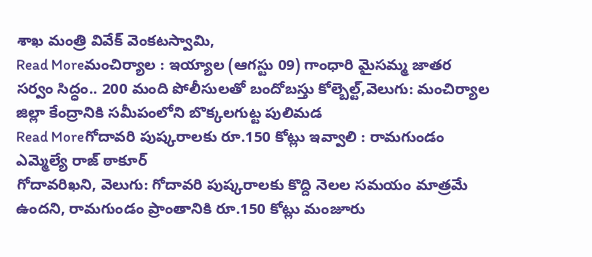శాఖ మంత్రి వివేక్ వెంకటస్వామి,
Read Moreమంచిర్యాల : ఇయ్యాల (ఆగస్టు 09) గాంధారి మైసమ్మ జాతర
సర్వం సిద్ధం.. 200 మంది పోలీసులతో బందోబస్తు కోల్బెల్ట్,వెలుగు: మంచిర్యాల జిల్లా కేంద్రానికి సమీపంలోని బొక్కలగుట్ట పులిమడ
Read Moreగోదావరి పుష్కరాలకు రూ.150 కోట్లు ఇవ్వాలి : రామగుండం ఎమ్మెల్యే రాజ్ ఠాకూర్
గోదావరిఖని, వెలుగు: గోదావరి పుష్కరాలకు కొద్ది నెలల సమయం మాత్రమే ఉందని, రామగుండం ప్రాంతానికి రూ.150 కోట్లు మంజూరు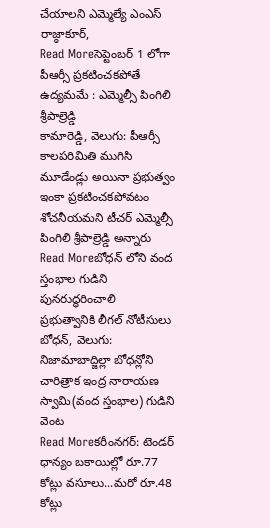చేయాలని ఎమ్మెల్యే ఎంఎస్ రాజ్ఠాకూర్,
Read Moreసెప్టెంబర్ 1 లోగా పీఆర్సీ ప్రకటించకపోతే ఉద్యమమే : ఎమ్మెల్సీ పింగిలి శ్రీపాల్రెడ్డి
కామారెడ్డి, వెలుగు: పీఆర్సీ కాలపరిమితి ముగిసి మూడేండ్లు అయినా ప్రభుత్వం ఇంకా ప్రకటించకపోవటం శోచనీయమని టీచర్ ఎమ్మెల్సీ పింగిలి శ్రీపాల్రెడ్డి అన్నారు
Read Moreబోధన్ లోని వంద స్తంభాల గుడిని పునరుద్ధరించాలి
ప్రభుత్వానికి లీగల్ నోటీసులు బోధన్, వెలుగు: నిజామాబాద్జిల్లా బోధన్లోని చారిత్రాక ఇంద్ర నారాయణ స్వామి(వంద స్తంభాల) గుడిని వెంట
Read Moreకరీంనగర్: టెండర్ ధాన్యం బకాయిల్లో రూ.77 కోట్లు వసూలు...మరో రూ.48 కోట్లు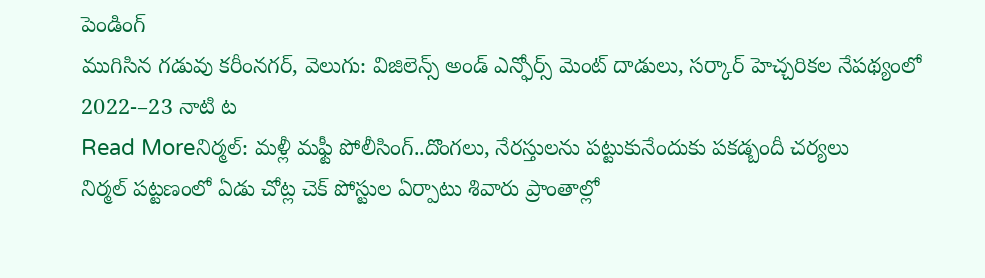పెండింగ్
ముగిసిన గడువు కరీంనగర్, వెలుగు: విజిలెన్స్ అండ్ ఎన్ఫోర్స్ మెంట్ దాడులు, సర్కార్ హెచ్చరికల నేపథ్యంలో 2022-–23 నాటి ట
Read Moreనిర్మల్: మళ్లీ మఫ్టీ పోలీసింగ్..దొంగలు, నేరస్తులను పట్టుకునేందుకు పకడ్బందీ చర్యలు
నిర్మల్ పట్టణంలో ఏడు చోట్ల చెక్ పోస్టుల ఏర్పాటు శివారు ప్రాంతాల్లో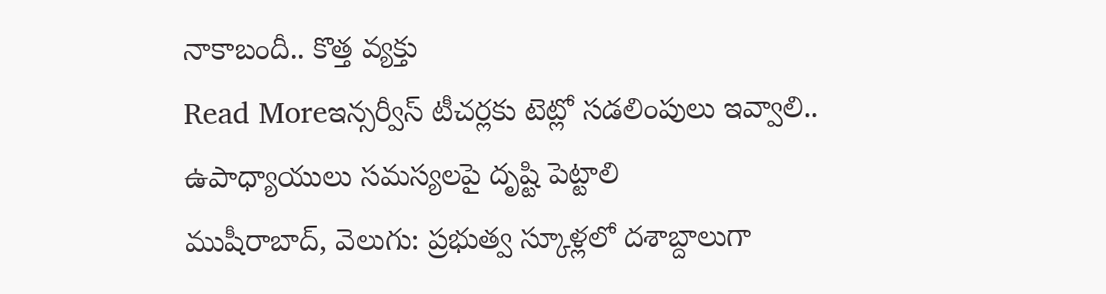నాకాబందీ.. కొత్త వ్యక్తు
Read Moreఇన్సర్వీస్ టీచర్లకు టెట్లో సడలింపులు ఇవ్వాలి.. ఉపాధ్యాయులు సమస్యలపై దృష్టి పెట్టాలి
ముషీరాబాద్, వెలుగు: ప్రభుత్వ స్కూళ్లలో దశాబ్దాలుగా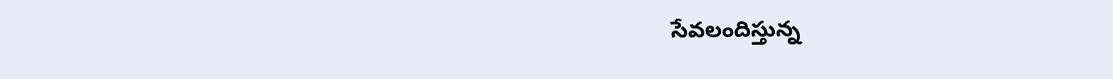సేవలందిస్తున్న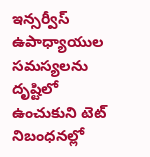ఇన్సర్వీస్ ఉపాధ్యాయుల సమస్యలను దృష్టిలో ఉంచుకుని టెట్ నిబంధనల్లో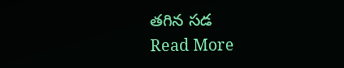తగిన సడ
Read More